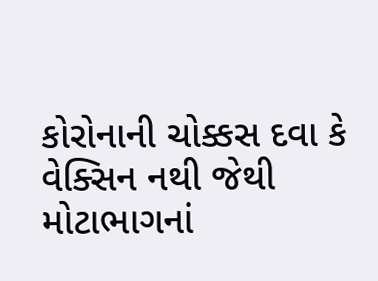કોરોનાની ચોક્કસ દવા કે વેક્સિન નથી જેથી મોટાભાગનાં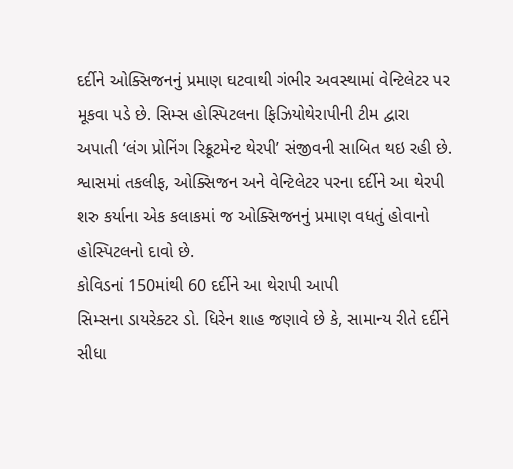દર્દીને ઓક્સિજનનું પ્રમાણ ઘટવાથી ગંભીર અવસ્થામાં વેન્ટિલેટર પર મૂકવા પડે છે. સિમ્સ હોસ્પિટલના ફિઝિયોથેરાપીની ટીમ દ્વારા અપાતી ‘લંગ પ્રોનિંગ રિક્રૂટમેન્ટ થેરપી’ સંજીવની સાબિત થઇ રહી છે. શ્વાસમાં તકલીફ, ઓક્સિજન અને વેન્ટિલેટર પરના દર્દીને આ થેરપી શરુ કર્યાના એક કલાકમાં જ ઓક્સિજનનું પ્રમાણ વધતું હોવાનો હોસ્પિટલનો દાવો છે.
કોવિડનાં 150માંથી 60 દર્દીને આ થેરાપી આપી
સિમ્સના ડાયરેક્ટર ડો. ધિરેન શાહ જણાવે છે કે, સામાન્ય રીતે દર્દીને સીધા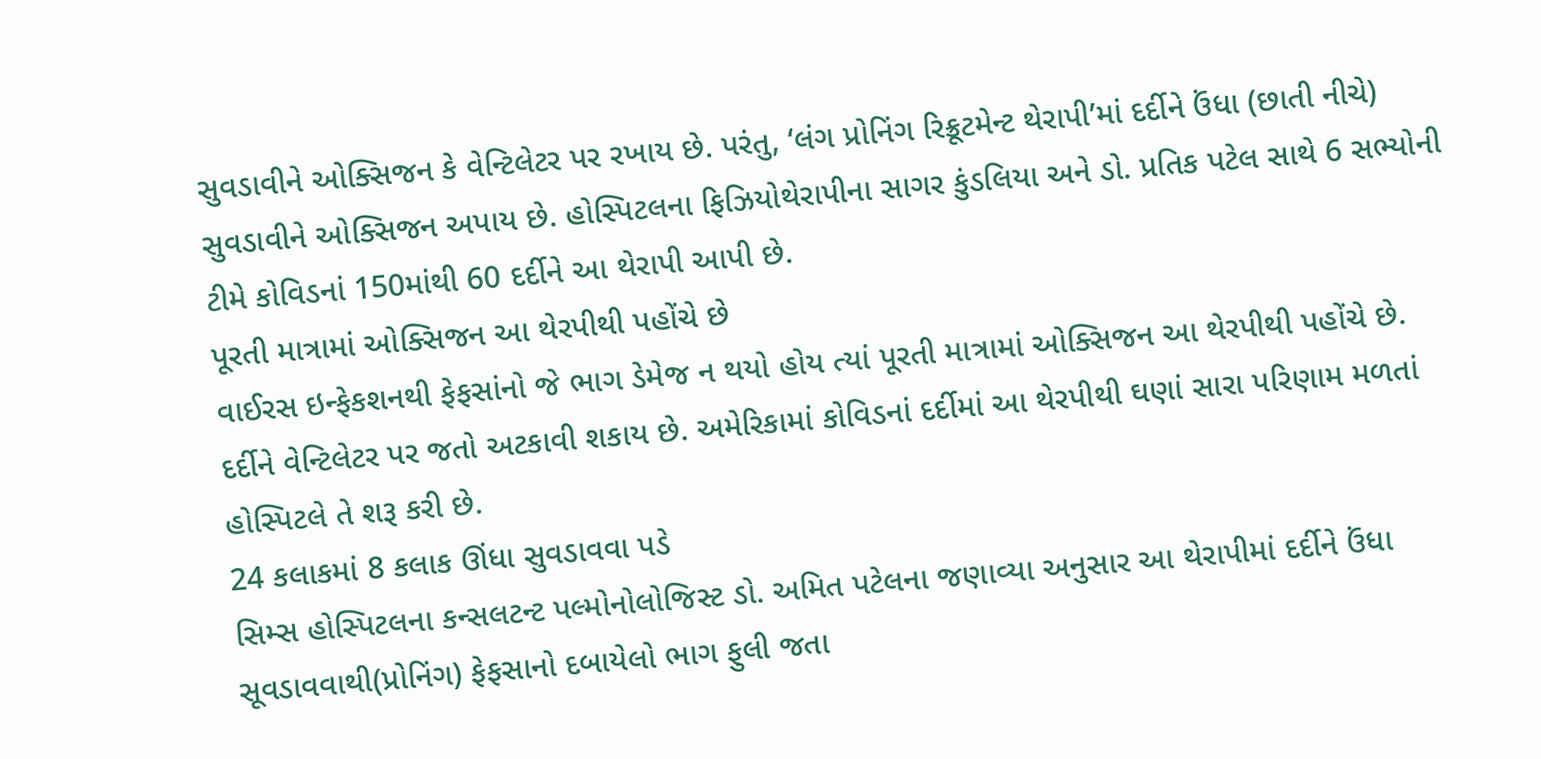સુવડાવીને ઓક્સિજન કે વેન્ટિલેટર પર રખાય છે. પરંતુ, ‘લંગ પ્રોનિંગ રિક્રૂટમેન્ટ થેરાપી’માં દર્દીને ઉંધા (છાતી નીચે) સુવડાવીને ઓક્સિજન અપાય છે. હોસ્પિટલના ફિઝિયોથેરાપીના સાગર કુંડલિયા અને ડો. પ્રતિક પટેલ સાથે 6 સભ્યોની ટીમે કોવિડનાં 150માંથી 60 દર્દીને આ થેરાપી આપી છે.
પૂરતી માત્રામાં ઓક્સિજન આ થેરપીથી પહોંચે છે
વાઈરસ ઇન્ફેકશનથી ફેફસાંનો જે ભાગ ડેમેજ ન થયો હોય ત્યાં પૂરતી માત્રામાં ઓક્સિજન આ થેરપીથી પહોંચે છે. દર્દીને વેન્ટિલેટર પર જતો અટકાવી શકાય છે. અમેરિકામાં કોવિડનાં દર્દીમાં આ થેરપીથી ઘણાં સારા પરિણામ મળતાં હોસ્પિટલે તે શરૂ કરી છે.
24 કલાકમાં 8 કલાક ઊંધા સુવડાવવા પડે
સિમ્સ હોસ્પિટલના કન્સલટન્ટ પલ્મોનોલોજિસ્ટ ડો. અમિત પટેલના જણાવ્યા અનુસાર આ થેરાપીમાં દર્દીને ઉંધા સૂવડાવવાથી(પ્રોનિંગ) ફેફસાનો દબાયેલો ભાગ ફુલી જતા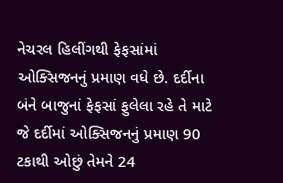નેચરલ હિલીંગથી ફેફસાંમાં ઓક્સિજનનું પ્રમાણ વધે છે. દર્દીના બંને બાજુનાં ફેફસાં ફુલેલા રહે તે માટે જે દર્દીમાં ઓક્સિજનનું પ્રમાણ 90 ટકાથી ઓછું તેમને 24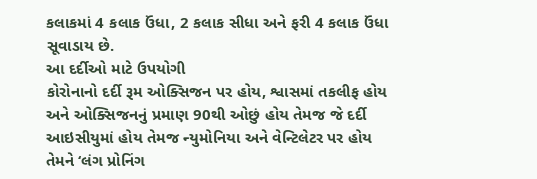કલાકમાં 4 કલાક ઉંધા, 2 કલાક સીધા અને ફરી 4 કલાક ઉંધા સૂવાડાય છે.
આ દર્દીઓ માટે ઉપયોગી
કોરોનાનો દર્દી રૂમ ઓક્સિજન પર હોય, શ્વાસમાં તકલીફ હોય અને ઓક્સિજનનું પ્રમાણ 90થી ઓછું હોય તેમજ જે દર્દી આઇસીયુમાં હોય તેમજ ન્યુમોનિયા અને વેન્ટિલેટર પર હોય તેમને ‘લંગ પ્રોનિંગ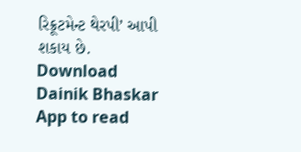રિક્રૂટમેન્ટ થેરપી’ આપી શકાય છે.
Download Dainik Bhaskar App to read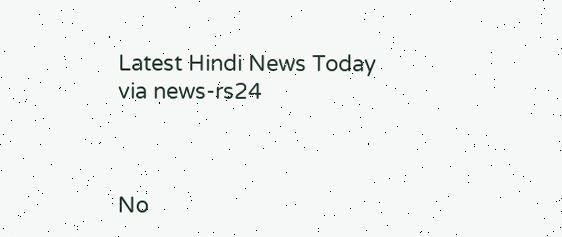Latest Hindi News Today
via news-rs24



No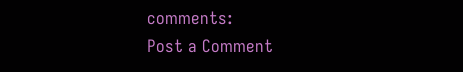comments:
Post a Comment